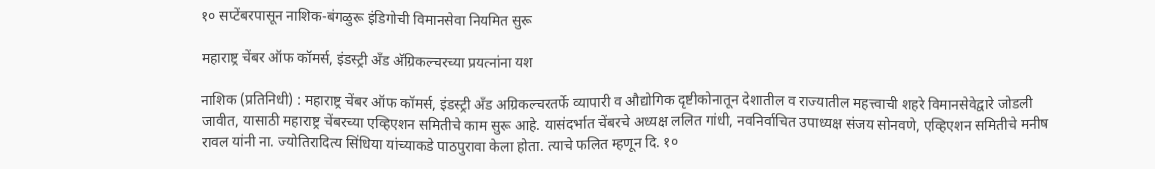१० सप्टेंबरपासून नाशिक-बंगळुरू इंडिगोची विमानसेवा नियमित सुरू

महाराष्ट्र चेंबर ऑफ कॉमर्स, इंडस्ट्री अँड अ‍ॅग्रिकल्चरच्या प्रयत्नांना यश

नाशिक (प्रतिनिधी) : महाराष्ट्र चेंबर ऑफ कॉमर्स, इंडस्ट्री अँड अग्रिकल्चरतर्फे व्यापारी व औद्योगिक दृष्टीकोनातून देशातील व राज्यातील महत्त्वाची शहरे विमानसेवेद्वारे जोडली जावीत, यासाठी महाराष्ट्र चेंबरच्या एव्हिएशन समितीचे काम सुरू आहे. यासंदर्भात चेंबरचे अध्यक्ष ललित गांधी, नवनिर्वाचित उपाध्यक्ष संजय सोनवणे, एव्हिएशन समितीचे मनीष रावल यांनी ना. ज्योतिरादित्य सिंधिया यांच्याकडे पाठपुरावा केला होता. त्याचे फलित म्हणून दि. १०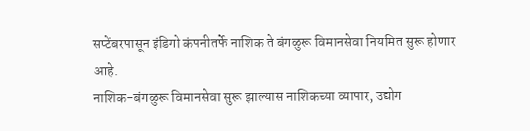सप्टेंबरपासून इंडिगो कंपनीतर्फे नाशिक ते बंगळुरू विमानसेवा नियमित सुरू होणार आहे.
नाशिक-बंगळुरू विमानसेवा सुरू झाल्यास नाशिकच्या व्यापार, उद्योग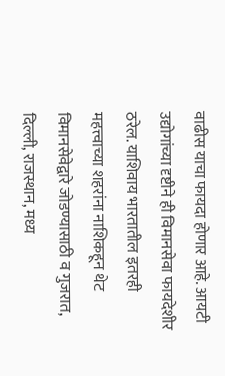वाढीस याचा फायदा होणार आहे. आयटी उद्योगांच्या दृष्टीने ही विमानसेवा फायदेशीर ठरेल. याशिवाय भारतातील इतरही महत्त्वाच्या शहरांना नाशिकहून थेट विमानसेवेद्वारे जोडण्यासाठी व गुजरात, दिल्ली, राजस्थान, मध्य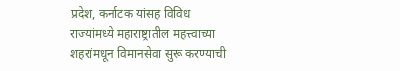प्रदेश, कर्नाटक यांसह विविध राज्यांमध्ये महाराष्ट्रातील महत्त्वाच्या शहरांमधून विमानसेवा सुरू करण्याची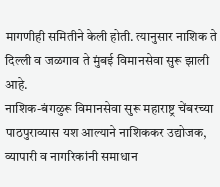मागणीही समितीने केली होती. त्यानुसार नाशिक ते दिल्ली व जळगाव ते मुंबई विमानसेवा सुरू झाली आहे.
नाशिक-बंगळुरू विमानसेवा सुरू महाराष्ट्र चेंबरच्या पाठपुराव्यास यश आल्याने नाशिककर उद्योजक, व्यापारी व नागरिकांनी समाधान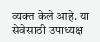व्यक्त केले आहे. या सेवेसाठी उपाध्यक्ष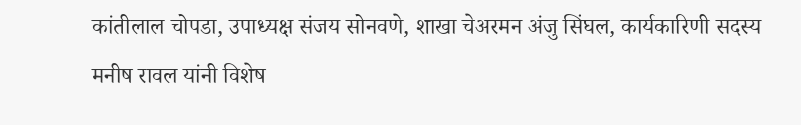कांतीलाल चोपडा, उपाध्यक्ष संजय सोनवणे, शाखा चेअरमन अंजु सिंघल, कार्यकारिणी सदस्य मनीष रावल यांनी विशेष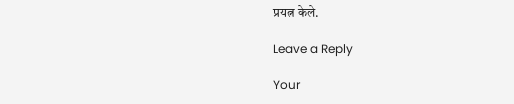प्रयत्न केले.

Leave a Reply

Your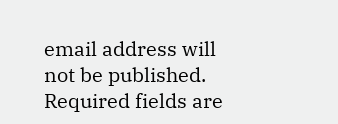email address will not be published. Required fields are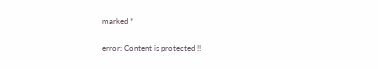marked *

error: Content is protected !!